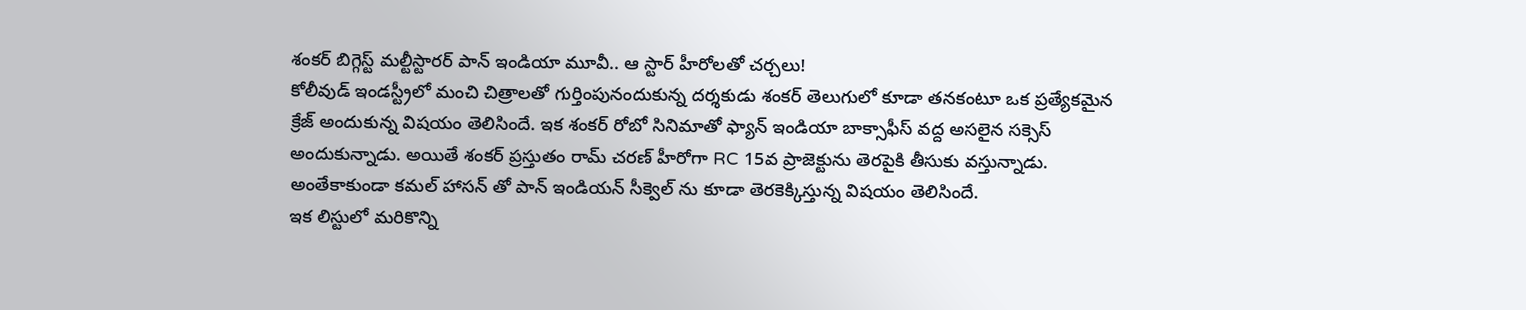శంకర్ బిగ్గెస్ట్ మల్టీస్టారర్ పాన్ ఇండియా మూవీ.. ఆ స్టార్ హీరోలతో చర్చలు!
కోలీవుడ్ ఇండస్ట్రీలో మంచి చిత్రాలతో గుర్తింపునందుకున్న దర్శకుడు శంకర్ తెలుగులో కూడా తనకంటూ ఒక ప్రత్యేకమైన క్రేజ్ అందుకున్న విషయం తెలిసిందే. ఇక శంకర్ రోబో సినిమాతో ఫ్యాన్ ఇండియా బాక్సాఫీస్ వద్ద అసలైన సక్సెస్ అందుకున్నాడు. అయితే శంకర్ ప్రస్తుతం రామ్ చరణ్ హీరోగా RC 15వ ప్రాజెక్టును తెరపైకి తీసుకు వస్తున్నాడు. అంతేకాకుండా కమల్ హాసన్ తో పాన్ ఇండియన్ సీక్వెల్ ను కూడా తెరకెక్కిస్తున్న విషయం తెలిసిందే.
ఇక లిస్టులో మరికొన్ని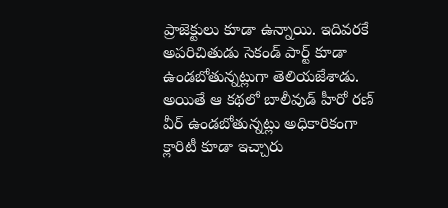ప్రాజెక్టులు కూడా ఉన్నాయి. ఇదివరకే అపరిచితుడు సెకండ్ పార్ట్ కూడా ఉండబోతున్నట్లుగా తెలియజేశాడు. అయితే ఆ కథలో బాలీవుడ్ హీరో రణ్ వీర్ ఉండబోతున్నట్లు అధికారికంగా క్లారిటీ కూడా ఇచ్చారు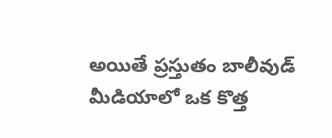అయితే ప్రస్తుతం బాలీవుడ్ మీడియాలో ఒక కొత్త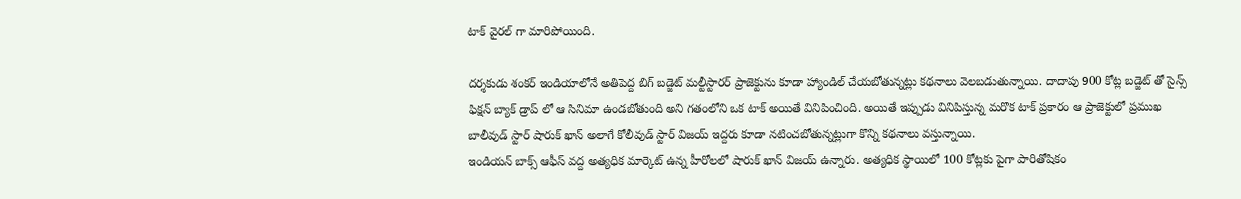టాక్ వైరల్ గా మారిపోయింది.

దర్శకుడు శంకర్ ఇండియాలోనే అతిపెద్ద బిగ్ బడ్జెట్ మల్టీస్టారర్ ప్రాజెక్టును కూడా హ్యాండిల్ చేయబోతున్నట్లు కథనాలు వెలబడుతున్నాయి. దాదాపు 900 కోట్ల బడ్జెట్ తో సైన్స్ ఫిక్షన్ బ్యాక్ డ్రాప్ లో ఆ సినిమా ఉండబోతుంది అని గతంలోని ఒక టాక్ అయితే వినిపించింది. అయితే ఇప్పుడు వినిపిస్తున్న మరొక టాక్ ప్రకారం ఆ ప్రాజెక్టులో ప్రముఖ బాలీవుడ్ స్టార్ షారుక్ ఖాన్ అలాగే కోలీవుడ్ స్టార్ విజయ్ ఇద్దరు కూడా నటించబోతున్నట్లుగా కొన్ని కథనాలు వస్తున్నాయి.
ఇండియన్ బాక్స్ ఆఫీస్ వద్ద అత్యధిక మార్కెట్ ఉన్న హీరోలలో షారుక్ ఖాన్ విజయ్ ఉన్నారు. అత్యధిక స్థాయిలో 100 కోట్లకు పైగా పారితోషికం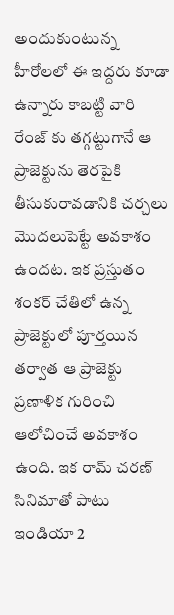అందుకుంటున్న హీరోలలో ఈ ఇద్దరు కూడా ఉన్నారు కాబట్టి వారి రేంజ్ కు తగ్గట్టుగానే ఆ ప్రాజెక్టును తెరపైకి తీసుకురావడానికి చర్చలు మొదలుపెట్టే అవకాశం ఉందట. ఇక ప్రస్తుతం శంకర్ చేతిలో ఉన్న ప్రాజెక్టులో పూర్తయిన తర్వాత ఆ ప్రాజెక్టు ప్రణాళిక గురించి ఆలోచించే అవకాశం ఉంది. ఇక రామ్ చరణ్ సినిమాతో పాటు ఇండియా 2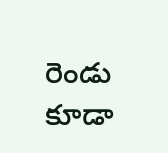రెండు కూడా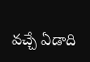వచ్చే ఏడాది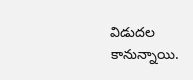విడుదల కానున్నాయి.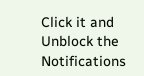Click it and Unblock the Notifications